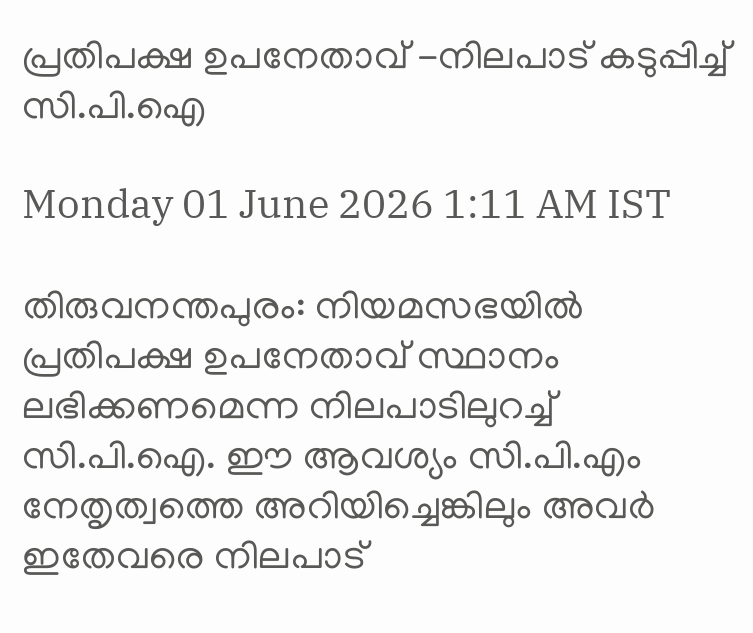പ്രതിപക്ഷ ഉപനേതാവ് -നിലപാട് കടുപ്പിച്ച് സി.പി.ഐ

Monday 01 June 2026 1:11 AM IST

തിരുവനന്തപുരം: നിയമസഭയിൽ പ്രതിപക്ഷ ഉപനേതാവ് സ്ഥാനം ലഭിക്കണമെന്ന നിലപാടിലുറച്ച് സി.പി.ഐ. ഈ ആവശ്യം സി.പി.എം നേതൃത്വത്തെ അറിയിച്ചെങ്കിലും അവർ ഇതേവരെ നിലപാട്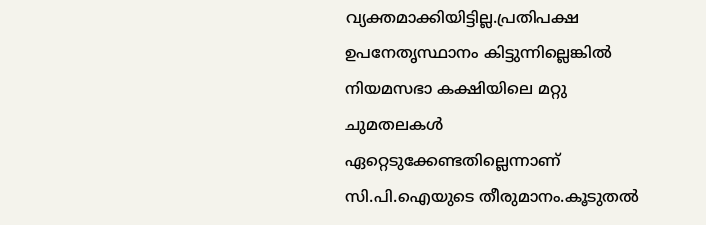വ്യക്തമാക്കിയിട്ടില്ല.പ്രതിപക്ഷ ഉപനേതൃസ്ഥാനം കിട്ടുന്നില്ലെങ്കിൽ നിയമസഭാ കക്ഷിയിലെ മറ്റു ചുമതലകൾ ഏറ്റെടുക്കേണ്ടതില്ലെന്നാണ് സി.പി.ഐയുടെ തീരുമാനം.കൂടുതൽ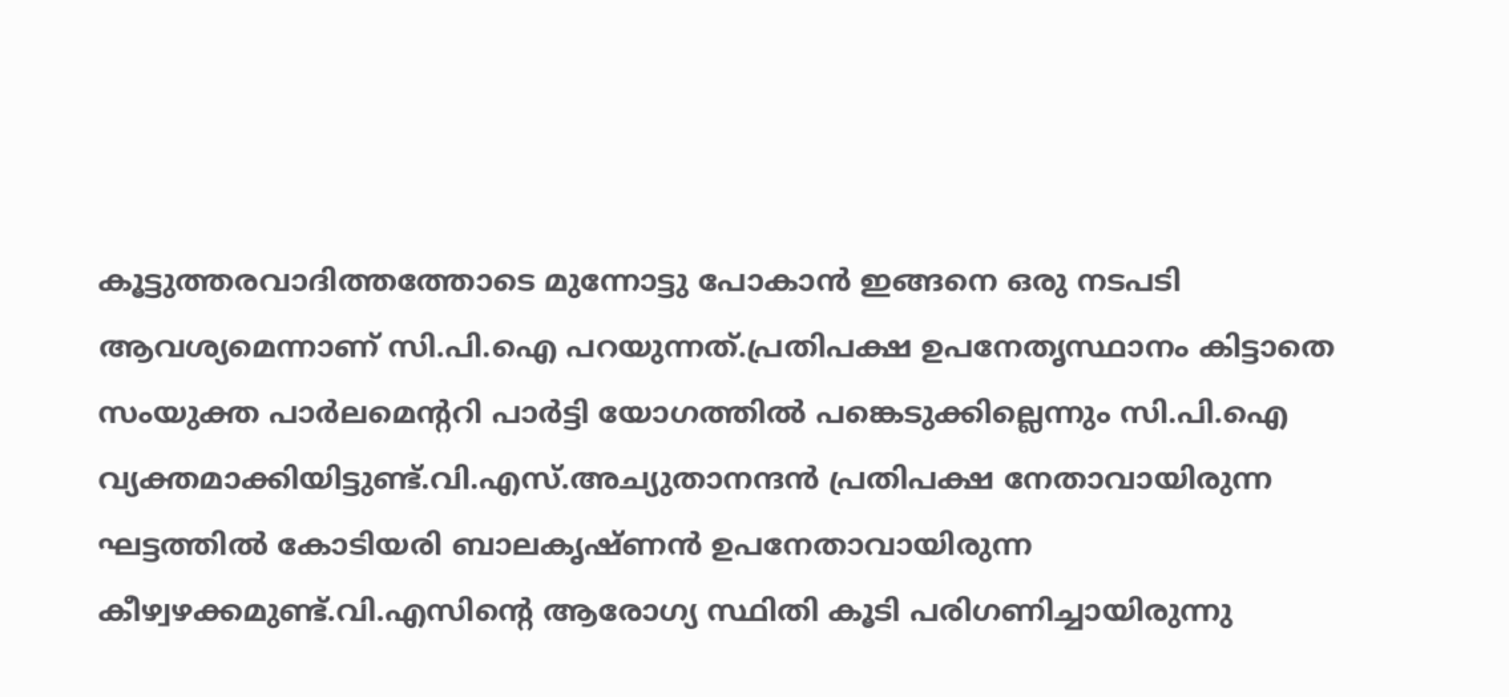കൂട്ടുത്തരവാദിത്തത്തോടെ മുന്നോട്ടു പോകാൻ ഇങ്ങനെ ഒരു നടപടി ആവശ്യമെന്നാണ് സി.പി.ഐ പറയുന്നത്.പ്രതിപക്ഷ ഉപനേതൃസ്ഥാനം കിട്ടാതെ സംയുക്ത പാർലമെന്ററി പാർട്ടി യോഗത്തിൽ പങ്കെടുക്കില്ലെന്നും സി.പി.ഐ വ്യക്തമാക്കിയിട്ടുണ്ട്.വി.എസ്.അച്യുതാനന്ദൻ പ്രതിപക്ഷ നേതാവായിരുന്ന ഘട്ടത്തിൽ കോടിയരി ബാലകൃഷ്ണൻ ഉപനേതാവായിരുന്ന കീഴ്വഴക്കമുണ്ട്.വി.എസിന്റെ ആരോഗ്യ സ്ഥിതി കൂടി പരിഗണിച്ചായിരുന്നു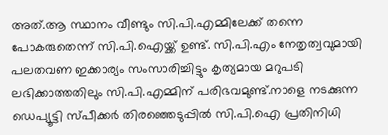അത്.ആ സ്ഥാനം വീണ്ടും സി.പി.എമ്മിലേക്ക് തന്നെ പോകരുതെന്ന് സി.പി.ഐയ്ക്ക് ഉണ്ട്. സി.പി.എം നേതൃത്വവുമായി പലതവണ ഇക്കാര്യം സംസാരിച്ചിട്ടും കൃത്യമായ മറുപടി ലഭിക്കാത്തതിലും സി.പി.എമ്മിന് പരിഭവമുണ്ട്.നാളെ നടക്കുന്ന ഡെപ്യൂട്ടി സ്പീക്കർ തിരഞ്ഞെടുപ്പിൽ സി.പി.ഐ പ്രതിനിധി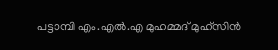പട്ടാമ്പി എം.എൽ.എ മുഹമ്മദ് മുഹ്‌സിൻ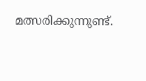മത്സരിക്കുന്നുണ്ട്.